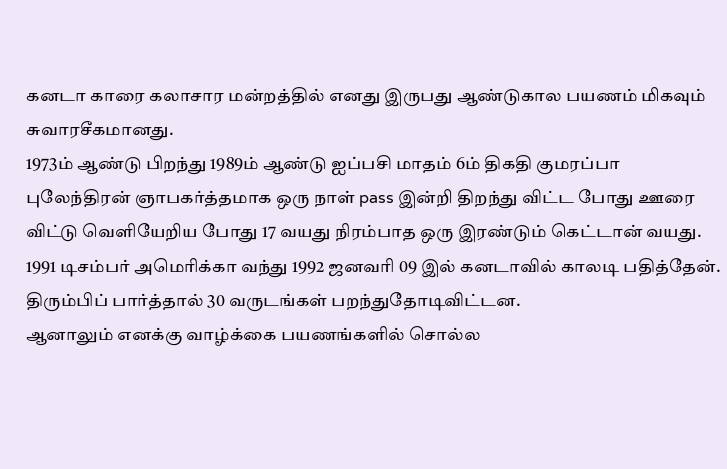கனடா காரை கலாசார மன்றத்தில் எனது இருபது ஆண்டுகால பயணம் மிகவும் சுவாரசீகமானது.
1973ம் ஆண்டு பிறந்து 1989ம் ஆண்டு ஐப்பசி மாதம் 6ம் திகதி குமரப்பா புலேந்திரன் ஞாபகர்த்தமாக ஒரு நாள் pass இன்றி திறந்து விட்ட போது ஊரை விட்டு வெளியேறிய போது 17 வயது நிரம்பாத ஒரு இரண்டும் கெட்டான் வயது. 1991 டிசம்பர் அமெரிக்கா வந்து 1992 ஜனவரி 09 இல் கனடாவில் காலடி பதித்தேன். திரும்பிப் பார்த்தால் 30 வருடங்கள் பறந்துதோடிவிட்டன.
ஆனாலும் எனக்கு வாழ்க்கை பயணங்களில் சொல்ல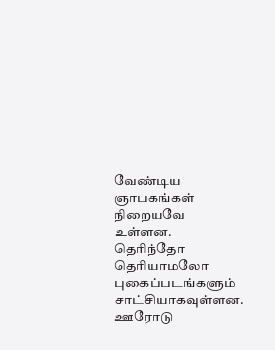வேண்டிய ஞாபகங்கள் நிறையவே உள்ளன. தெரிந்தோ தெரியாமலோ புகைப்படங்களும் சாட்சியாகவுள்ளன. ஊரோடு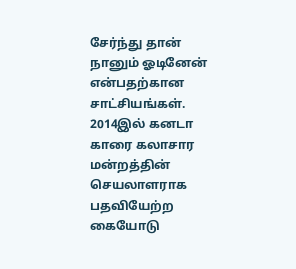சேர்ந்து தான் நானும் ஓடினேன் என்பதற்கான சாட்சியங்கள்.
2014இல் கனடா காரை கலாசார மன்றத்தின் செயலாளராக பதவியேற்ற கையோடு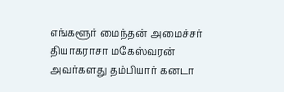எங்களூர் மைந்தன் அமைச்சர் தியாகராசா மகேஸ்வரன் அவர்களது தம்பியார் கனடா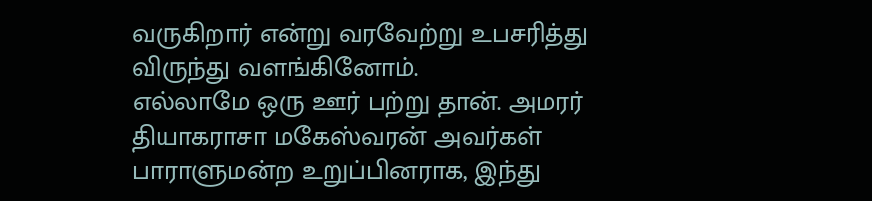வருகிறார் என்று வரவேற்று உபசரித்து விருந்து வளங்கினோம்.
எல்லாமே ஒரு ஊர் பற்று தான். அமரர் தியாகராசா மகேஸ்வரன் அவர்கள் பாராளுமன்ற உறுப்பினராக, இந்து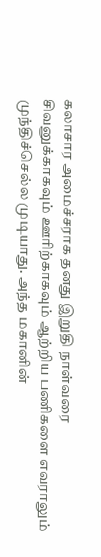கலாசார அமைச்சராக தனது இறுதி நாள்வரை சிவனுக்காகவும் ஊரிற்காகவும் ஆற்றிய பணிகளை எவராலும் முந்திச்செல்ல முடியாது. அந்த மகானின்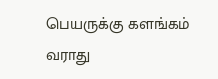பெயருக்கு களங்கம் வராது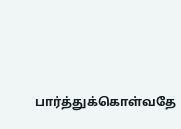பார்த்துக்கொள்வதே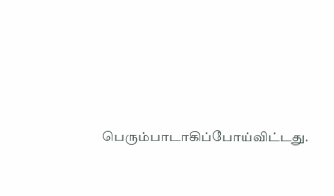பெரும்பாடாகிப்போய்விட்டது.